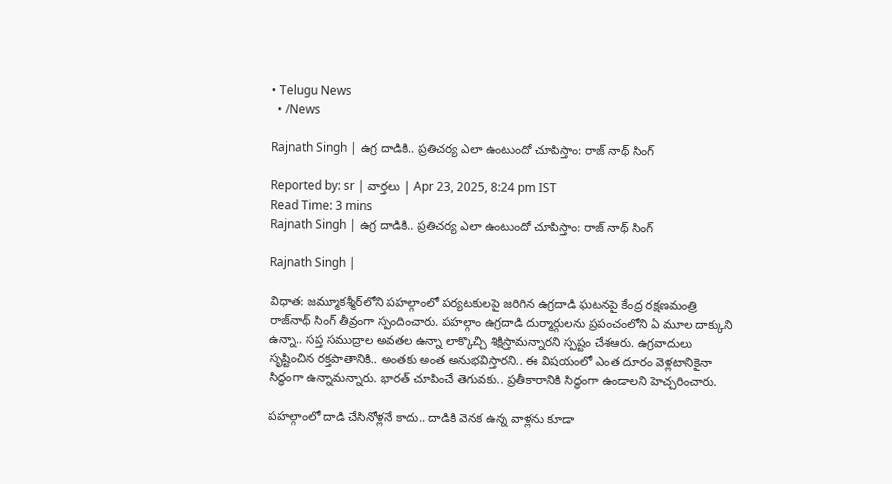• Telugu News
  • /News

Rajnath Singh | ఉగ్ర దాడికి.. ప్రతిచర్య ఎలా ఉంటుందో చూపిస్తాం: రాజ్ నాథ్ సింగ్

Reported by: sr | వార్త‌లు | Apr 23, 2025, 8:24 pm IST
Read Time: 3 mins
Rajnath Singh | ఉగ్ర దాడికి.. ప్రతిచర్య ఎలా ఉంటుందో చూపిస్తాం: రాజ్ నాథ్ సింగ్

Rajnath Singh |

విధాత: జమ్మూకశ్మీర్‌లోని పహల్గాంలో పర్యటకులపై జరిగిన ఉగ్రదాడి ఘటనపై కేంద్ర రక్షణమంత్రి రాజ్‌నాథ్‌ సింగ్‌ తీవ్రంగా స్పందించారు. పహల్గాం ఉగ్రదాడి దుర్మార్గులను ప్రపంచంలోని ఏ మూల దాక్కుని ఉన్నా.. సప్త సముద్రాల అవతల ఉన్నా లాక్కొచ్చి శిక్షిస్తామన్నారని స్పష్టం చేశఆరు. ఉగ్రవాదులు సృష్టించిన రక్తపాతానికి.. అంతకు అంత అనుభవిస్తారని.. ఈ విషయంలో ఎంత దూరం వెళ్లటానికైనా సిద్ధంగా ఉన్నామన్నారు. భారత్ చూపించే తెగువకు.. ప్రతీకారానికి సిద్ధంగా ఉండాలని హెచ్చరించారు.

పహల్గాంలో దాడి చేసినోళ్లనే కాదు.. దాడికి వెనక ఉన్న వాళ్లను కూడా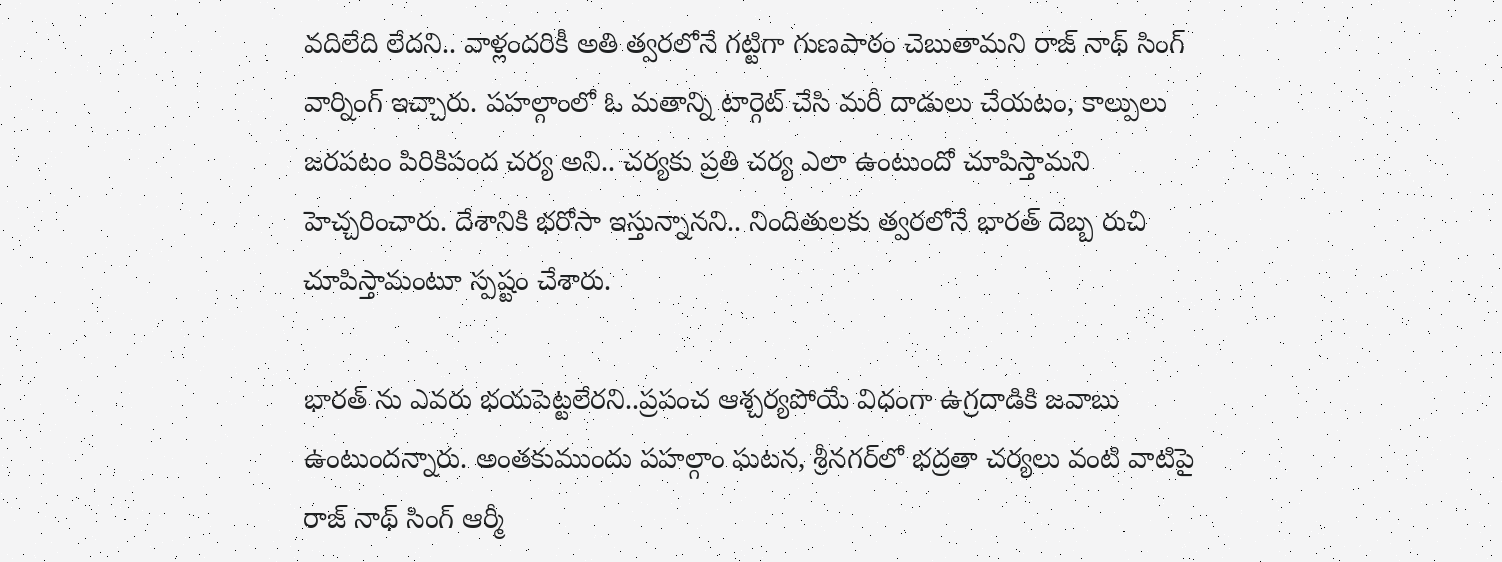వదిలేది లేదని.. వాళ్లందరికీ అతి త్వరలోనే గట్టిగా గుణపాఠం చెబుతామని రాజ్ నాథ్ సింగ్ వార్నింగ్ ఇచ్చారు. పహల్గాంలో ఓ మతాన్ని టార్గెట్ చేసి మరీ దాడులు చేయటం, కాల్పులు జరపటం పిరికిపంద చర్య అని.. చర్యకు ప్రతి చర్య ఎలా ఉంటుందో చూపిస్తామని హెచ్చరించారు. దేశానికి భరోసా ఇస్తున్నానని.. నిందితులకు త్వరలోనే భారత్ దెబ్బ రుచి చూపిస్తామంటూ స్పష్టం చేశారు.

భారత్ ను ఎవరు భయపెట్టలేరని..ప్రపంచ ఆశ్చర్యపోయే విధంగా ఉగ్రదాడికి జవాబు ఉంటుందన్నారు. అంతకుముందు పహల్గాం ఘటన, శ్రీనగర్‌లో భద్రతా చర్యలు వంటి వాటిపై రాజ్ నాథ్ సింగ్ ఆర్మీ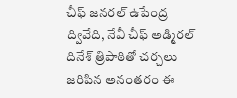చీఫ్ జనరల్ ఉపేంద్ర ద్వివేది, నేవీ చీఫ్‌ అడ్మిరల్ దినేశ్‌ త్రిపాఠితో చర్చలు జరిపిన అనంతరం ఈ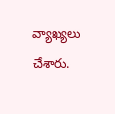వ్యాఖ్యలు చేశారు.